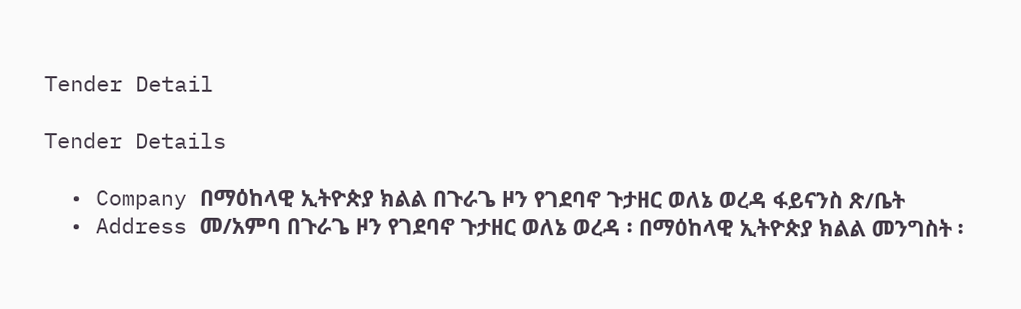Tender Detail

Tender Details

  • Company በማዕከላዊ ኢትዮጵያ ክልል በጉራጌ ዞን የገደባኖ ጉታዘር ወለኔ ወረዳ ፋይናንስ ጽ/ቤት
  • Address መ/አምባ በጉራጌ ዞን የገደባኖ ጉታዘር ወለኔ ወረዳ ፡ በማዕከላዊ ኢትዮጵያ ክልል መንግስት ፡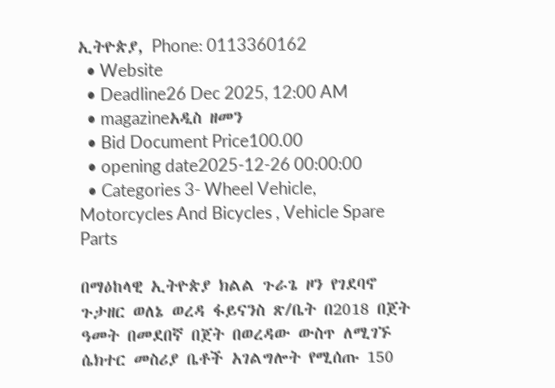ኢትዮጵያ, Phone: 0113360162
  • Website
  • Deadline26 Dec 2025, 12:00 AM
  • magazineአዲስ ዘመን
  • Bid Document Price100.00
  • opening date2025-12-26 00:00:00
  • Categories 3- Wheel Vehicle, Motorcycles And Bicycles , Vehicle Spare Parts

በማዕከላዊ ኢትዮጵያ ክልል ጉራጌ ዞን የገደባኖ ጉታዘር ወለኔ ወረዳ ፋይናንስ ጽ/ቤት በ2018 በጀት ዓመት በመደበኛ በጀት በወረዳው ውስጥ ለሚገኙ ሴክተር መስሪያ ቤቶች አገልግሎት የሚሰጡ 150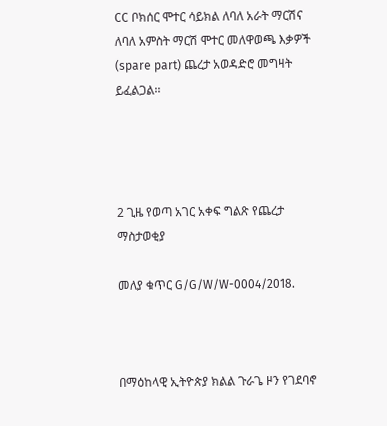CC ቦክሰር ሞተር ሳይክል ለባለ አራት ማርሽና ለባለ አምስት ማርሽ ሞተር መለዋወጫ እቃዎች (spare part) ጨረታ አወዳድሮ መግዛት ይፈልጋል፡፡




2 ጊዜ የወጣ አገር አቀፍ ግልጽ የጨረታ ማስታወቂያ

መለያ ቁጥር G/G/W/W-0004/2018.



በማዕከላዊ ኢትዮጵያ ክልል ጉራጌ ዞን የገደባኖ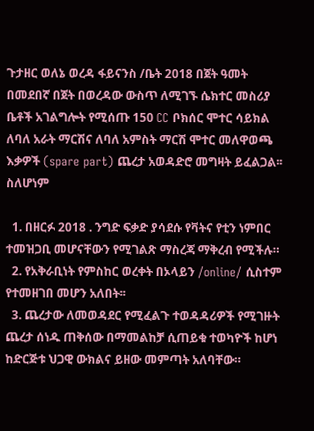ጉታዘር ወለኔ ወረዳ ፋይናንስ /ቤት 2018 በጀት ዓመት በመደበኛ በጀት በወረዳው ውስጥ ለሚገኙ ሴክተር መስሪያ ቤቶች አገልግሎት የሚሰጡ 150 CC ቦክሰር ሞተር ሳይክል ለባለ አራት ማርሽና ለባለ አምስት ማርሽ ሞተር መለዋወጫ እቃዎች (spare part) ጨረታ አወዳድሮ መግዛት ይፈልጋል፡፡ ስለሆነም

  1. በዘርፉ 2018 . ንግድ ፍቃድ ያሳደሱ የቫትና የቲን ነምበር ተመዝጋቢ መሆናቸውን የሚገልጽ ማስረጃ ማቅረብ የሚችሉ።
  2. የአቅራቢነት የምስከር ወረቀት በኦላይን /online/ ሲስተም የተመዘገበ መሆን አለበት፡፡
  3. ጨረታው ለመወዳደር የሚፈልጉ ተወዳዳሪዎች የሚገዙት ጨረታ ሰነዱ ጠቅሰው በማመልከቻ ሲጠይቁ ተወካዮች ከሆነ ከድርጅቱ ህጋዊ ውክልና ይዘው መምጣት አለባቸው።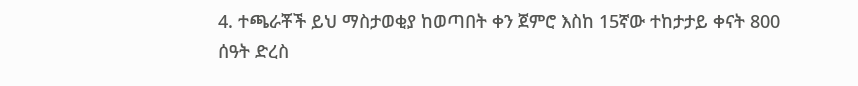4. ተጫራቾች ይህ ማስታወቂያ ከወጣበት ቀን ጀምሮ እስከ 15ኛው ተከታታይ ቀናት 800 ሰዓት ድረስ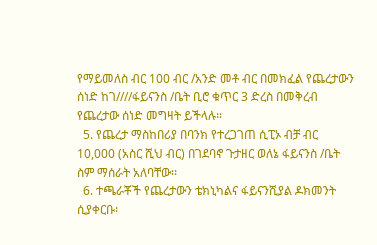የማይመለስ ብር 100 ብር /አንድ መቶ ብር በመክፈል የጨረታውን ሰነድ ከገ////ፋይናንስ /ቤት ቢሮ ቁጥር 3 ድረስ በመቅረብ የጨረታው ሰነድ መግዛት ይችላሉ፡፡
  5. የጨረታ ማስከበሪያ በባንክ የተረጋገጠ ሲፒኦ ብቻ ብር 10,000 (አስር ሺህ ብር) በገደባኖ ጉታዘር ወለኔ ፋይናንስ /ቤት ስም ማሰራት አለባቸው፡፡
  6. ተጫራቾች የጨረታውን ቴክኒካልና ፋይናንሺያል ዶክመንት ሲያቀርቡ፡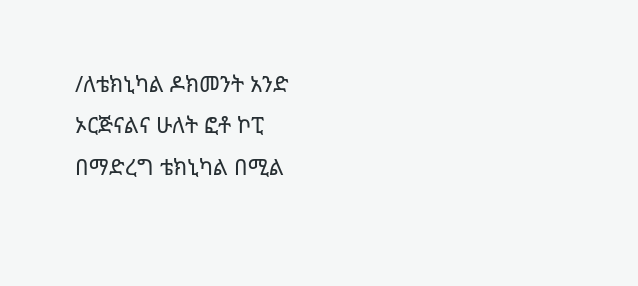/ለቴክኒካል ዶክመንት አንድ ኦርጅናልና ሁለት ፎቶ ኮፒ በማድረግ ቴክኒካል በሚል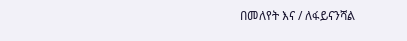በመለየት እና / ለፋይናንሻል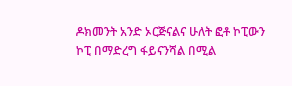ዶክመንት አንድ ኦርጅናልና ሁለት ፎቶ ኮፒውን ኮፒ በማድረግ ፋይናንሻል በሚል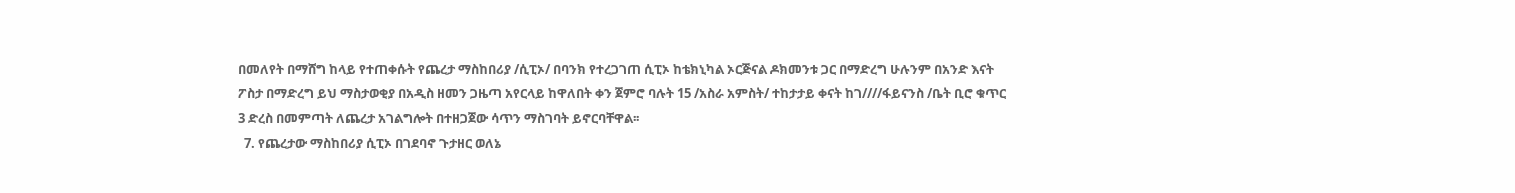በመለየት በማሸግ ከላይ የተጠቀሱት የጨረታ ማስከበሪያ /ሲፒኦ/ በባንክ የተረጋገጠ ሲፒኦ ከቴክኒካል ኦርጅናል ዶክመንቱ ጋር በማድረግ ሁሉንም በአንድ እናት ፖስታ በማድረግ ይህ ማስታወቂያ በአዲስ ዘመን ጋዜጣ አየርላይ ከዋለበት ቀን ጀምሮ ባሉት 15 /አስራ አምስት/ ተከታታይ ቀናት ከገ////ፋይናንስ /ቤት ቢሮ ቁጥር 3 ድረስ በመምጣት ለጨረታ አገልግሎት በተዘጋጀው ሳጥን ማስገባት ይኖርባቸዋል፡፡
  7. የጨረታው ማስከበሪያ ሲፒኦ በገደባኖ ጉታዘር ወለኔ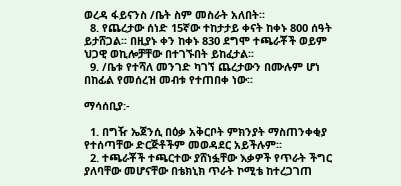ወረዳ ፋይናንስ /ቤት ስም መስራት አለበት፡፡
  8. የጨረታው ሰነድ 15ኛው ተከታታይ ቀናት ከቀኑ 800 ሰዓት ይታሸጋል፡፡ በዚያኑ ቀን ከቀኑ 830 ደግሞ ተጫራቾች ወይም ህጋዊ ወኪሎቻቸው በተገኙበት ይከፈታል፡፡
  9. /ቤቱ የተሻለ መንገድ ካገኘ ጨረታውን በሙሉም ሆነ በከፊል የመሰረዝ መብቱ የተጠበቀ ነው፡፡

ማሳሰቢያ:-

  1. በግዥ ኤጀንሲ በዕቃ አቅርቦት ምክንያት ማስጠንቀቂያ የተሰጣቸው ድርጅቶችም መወዳደር አይችሉም፡፡
  2. ተጫራቾች ተጫርተው ያሸነፏቸው እቃዎች የጥራት ችግር ያለባቸው መሆናቸው በቴክኒክ ጥራት ኮሚቴ ከተረጋገጠ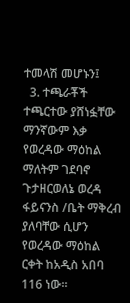ተመላሽ መሆኑን፤
  3. ተጫራቾች ተጫርተው ያሸነፏቸው ማንኛውም እቃ የወረዳው ማዕከል ማለትም ገደባኖ ጉታዘርወለኔ ወረዳ ፋይናንስ /ቤት ማቅረብ ያለባቸው ሲሆን የወረዳው ማዕከል ርቀት ከአዲስ አበባ 116 ነው።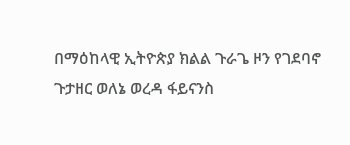በማዕከላዊ ኢትዮጵያ ክልል ጉራጌ ዞን የገደባኖ ጉታዘር ወለኔ ወረዳ ፋይናንስ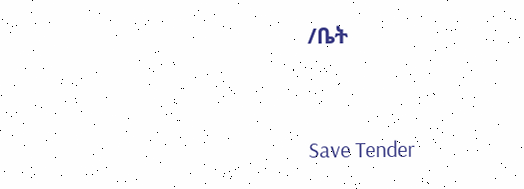/ቤት



Save Tender